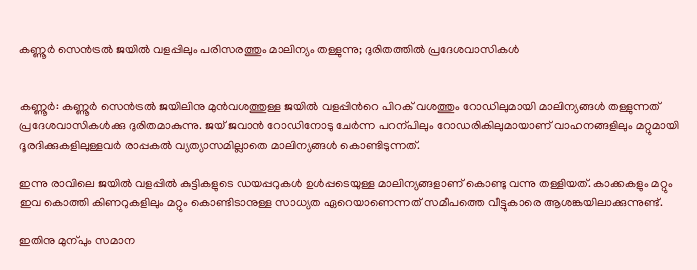കണ്ണൂർ സെൻട്രൽ ജയിൽ വളപ്പിലും പരിസരത്തും മാലിന്യം തള്ളുന്നു; ദുരിതത്തിൽ പ്രദേശവാസികൾ


കണ്ണൂർ: കണ്ണൂർ സെൻട്രൽ ജയിലിനു മുൻവശത്തുള്ള ജയിൽ വളപ്പിന്‍റെ പിറക് വശത്തും റോഡിലുമായി മാലിന്യങ്ങൾ തള്ളുന്നത് പ്രദേശവാസികൾക്കു ദുരിതമാകുന്നു. ജയ് ജവാൻ റോഡിനോടു ചേർന്ന പറന്പിലും റോഡരികിലുമായാണ് വാഹനങ്ങളിലും മറ്റുമായി ദൂരദിക്കുകളിലുള്ളവർ രാപ്പകൽ വ്യത്യാസമില്ലാതെ മാലിന്യങ്ങൾ കൊണ്ടിടുന്നത്.

ഇന്നു രാവിലെ ജയിൽ വളപ്പിൽ കുട്ടികളുടെ ഡയപ്പറുകൾ ഉൾപ്പടെയുള്ള മാലിന്യങ്ങളാണ് കൊണ്ടു വന്നു തള്ളിയത്. കാക്കകളും മറ്റും ഇവ കൊത്തി കിണറുകളിലും മറ്റും കൊണ്ടിടാനുള്ള സാധ്യത ഏറെയാണെന്നത് സമീപത്തെ വീട്ടുകാരെ ആശങ്കയിലാക്കുന്നുണ്ട്.

ഇതിനു മുന്പും സമാന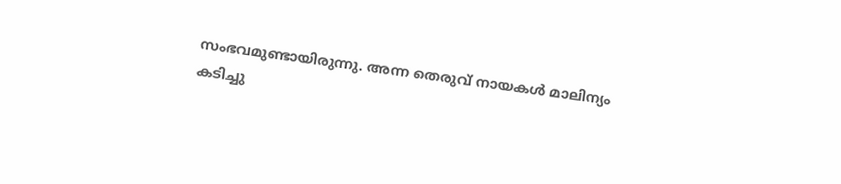സംഭവമുണ്ടായിരുന്നു. അന്ന തെരുവ് നായകൾ മാലിന്യം കടിച്ചു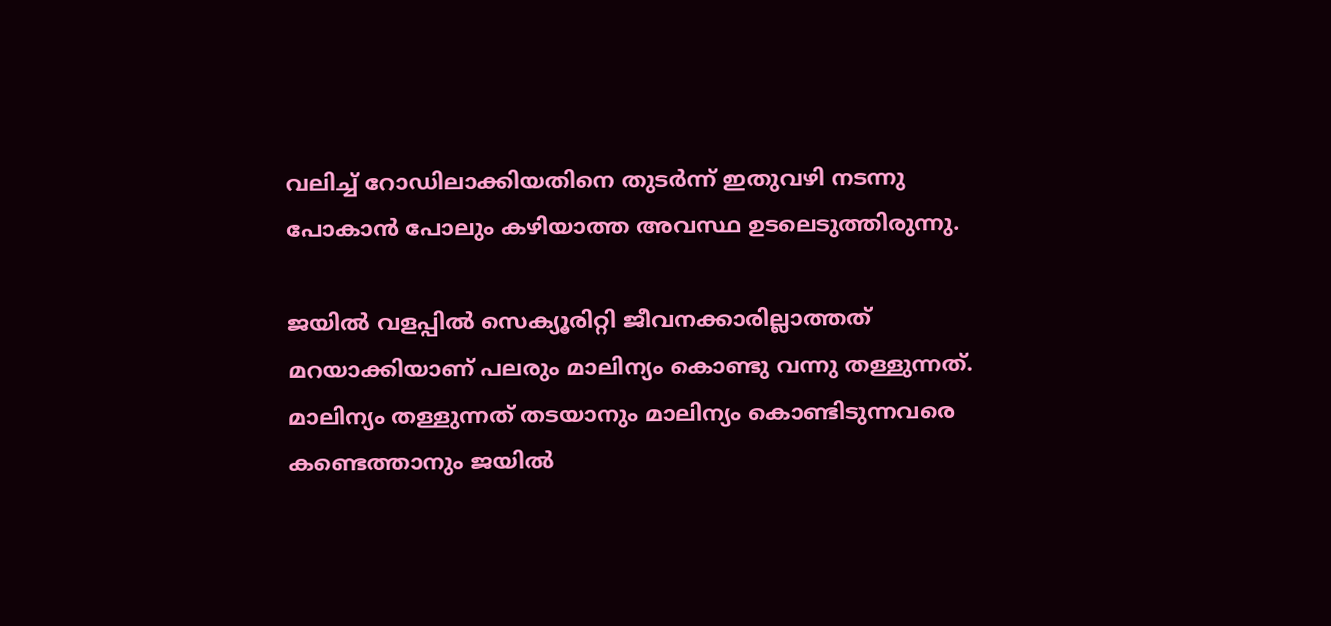വലിച്ച് റോഡിലാക്കിയതിനെ തുടർന്ന് ഇതുവഴി നടന്നു പോകാൻ പോലും കഴിയാത്ത അവസ്ഥ ഉടലെടുത്തിരുന്നു.

ജയിൽ വളപ്പിൽ സെക്യൂരിറ്റി ജീവനക്കാരില്ലാത്തത് മറയാക്കിയാണ് പലരും മാലിന്യം കൊണ്ടു വന്നു തള്ളുന്നത്. മാലിന്യം തള്ളുന്നത് തടയാനും മാലിന്യം കൊണ്ടിടുന്നവരെ കണ്ടെത്താനും ജയിൽ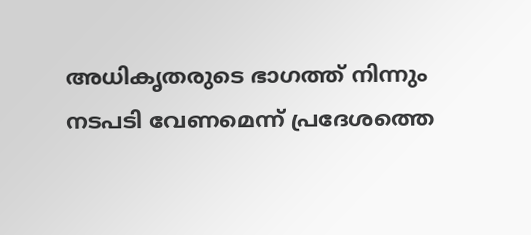അധികൃതരുടെ ഭാഗത്ത് നിന്നും നടപടി വേണമെന്ന് പ്രദേശത്തെ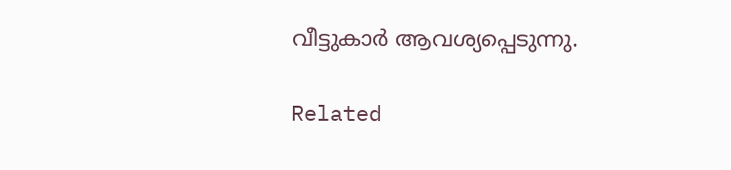വീട്ടുകാർ ആവശ്യപ്പെടുന്നു.

Related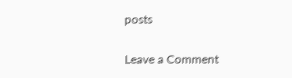posts

Leave a Comment